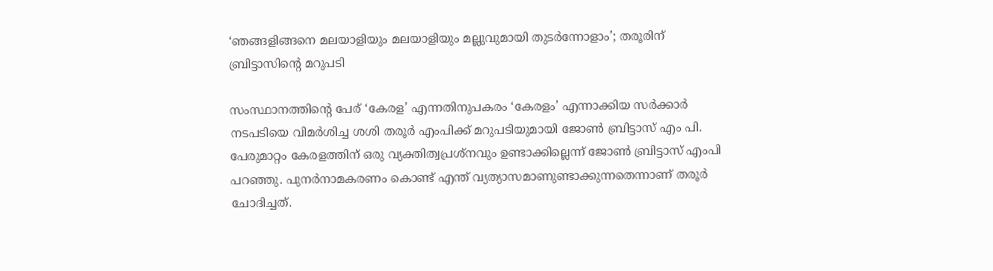‘ഞങ്ങളിങ്ങനെ മലയാളിയും മലയാളിയും മല്ലുവുമായി തുടര്‍ന്നോളാം’; തരൂരിന് ബ്രിട്ടാസിന്റെ മറുപടി

സംസ്ഥാനത്തിന്റെ പേര് ‘കേരള’ എന്നതിനുപകരം ‘കേരളം’ എന്നാക്കിയ സര്‍ക്കാര്‍ നടപടിയെ വിമര്‍ശിച്ച ശശി തരൂര്‍ എംപിക്ക് മറുപടിയുമായി ജോണ്‍ ബ്രിട്ടാസ് എം പി. പേരുമാറ്റം കേരളത്തിന് ഒരു വ്യക്തിത്വപ്രശ്നവും ഉണ്ടാക്കില്ലെന്ന് ജോണ്‍ ബ്രിട്ടാസ് എംപി പറഞ്ഞു. പുനര്‍നാമകരണം കൊണ്ട് എന്ത് വ്യത്യാസമാണുണ്ടാക്കുന്നതെന്നാണ് തരൂര്‍ ചോദിച്ചത്.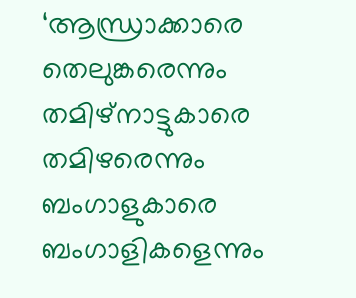‘ആന്ധ്രാക്കാരെ തെലുങ്കരെന്നും തമിഴ്നാട്ടുകാരെ തമിഴരെന്നും ബംഗാളുകാരെ ബംഗാളികളെന്നും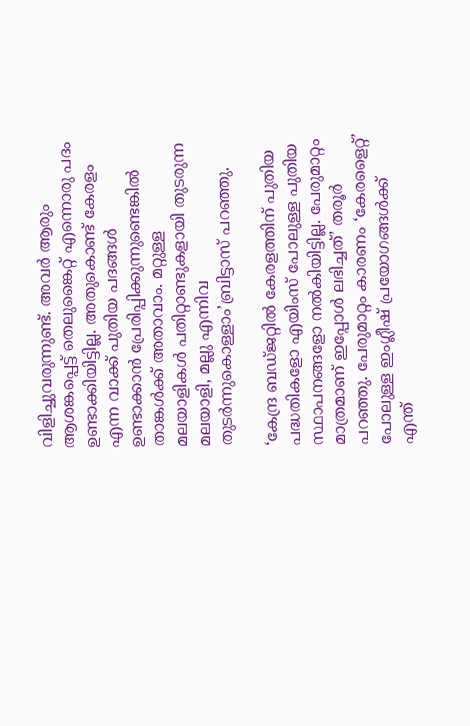വിളിച്ചുവരുന്നുണ്ട്. അവര്‍ ആരും ആശങ്കപ്പെട്ട് തെലുങ്കൈറ്റ് എന്നൊരു പദം ഉണ്ടാക്കിയിട്ടില്ല. അതുകൊണ്ട് കേരളം എന്ന വാക്ക് പുതിയ പദങ്ങള്‍ ഉണ്ടാക്കാന്‍ പ്രേരിപ്പിക്കുന്നുണ്ടെങ്കില്‍ താങ്കള്‍ക്ക് അതാവാം. മറ്റുള്ള മലയാളികള്‍ പതിറ്റാണ്ടുകളായി തുടരുന്ന മലയാളി, മല്ലു എന്നിവ തുടര്‍ന്നുകൊള്ളാം’ബ്രിട്ടാസ് പറഞ്ഞു.

‘കേന്ദ്ര ബഡ്ജറ്റില്‍ കേരളത്തിന് പുതിയ പദ്ധതികളോ എയിംസ് പോലുള്ള പുതിയ സ്ഥാപനങ്ങളോ നല്‍കിയിട്ടില്ല. പേരുമാറ്റം മാത്രമാണ് ഇപ്പോള്‍ ലഭിച്ചത്’ തരൂര്‍ പറഞ്ഞു. പേരുമാറ്റം കാരണം ‘കേരളൈറ്റ്’ പോലുള്ള ഇംഗ്ലീഷ് പ്രയോഗങ്ങള്‍ക്ക് എന്ത്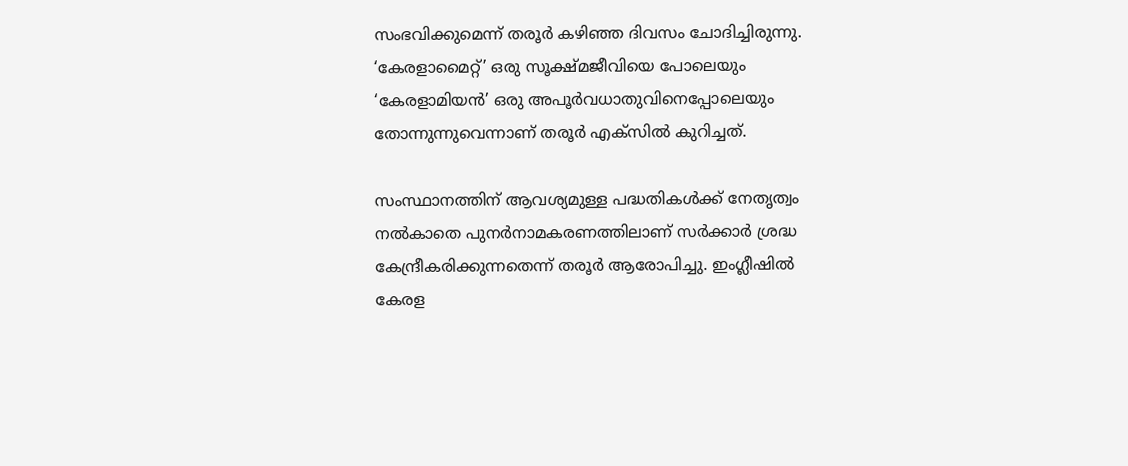സംഭവിക്കുമെന്ന് തരൂര്‍ കഴിഞ്ഞ ദിവസം ചോദിച്ചിരുന്നു. ‘കേരളാമൈറ്റ്’ ഒരു സൂക്ഷ്മജീവിയെ പോലെയും ‘കേരളാമിയന്‍’ ഒരു അപൂര്‍വധാതുവിനെപ്പോലെയും തോന്നുന്നുവെന്നാണ് തരൂര്‍ എക്സില്‍ കുറിച്ചത്.

സംസ്ഥാനത്തിന് ആവശ്യമുള്ള പദ്ധതികള്‍ക്ക് നേതൃത്വം നല്‍കാതെ പുനര്‍നാമകരണത്തിലാണ് സര്‍ക്കാര്‍ ശ്രദ്ധ കേന്ദ്രീകരിക്കുന്നതെന്ന് തരൂര്‍ ആരോപിച്ചു. ഇംഗ്ലീഷില്‍ കേരള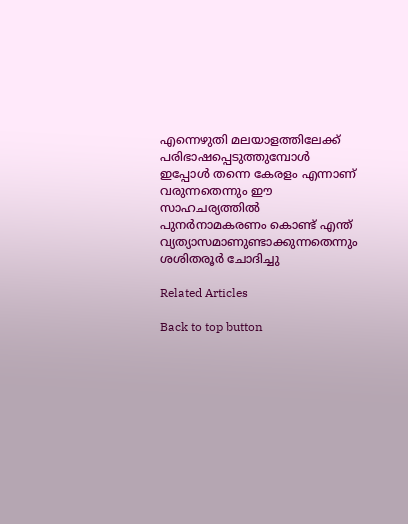എന്നെഴുതി മലയാളത്തിലേക്ക് പരിഭാഷപ്പെടുത്തുമ്പോള്‍ ഇപ്പോള്‍ തന്നെ കേരളം എന്നാണ് വരുന്നതെന്നും ഈ സാഹചര്യത്തില്‍ പുനര്‍നാമകരണം കൊണ്ട് എന്ത് വ്യത്യാസമാണുണ്ടാക്കുന്നതെന്നും ശശിതരൂര്‍ ചോദിച്ചു

Related Articles

Back to top button